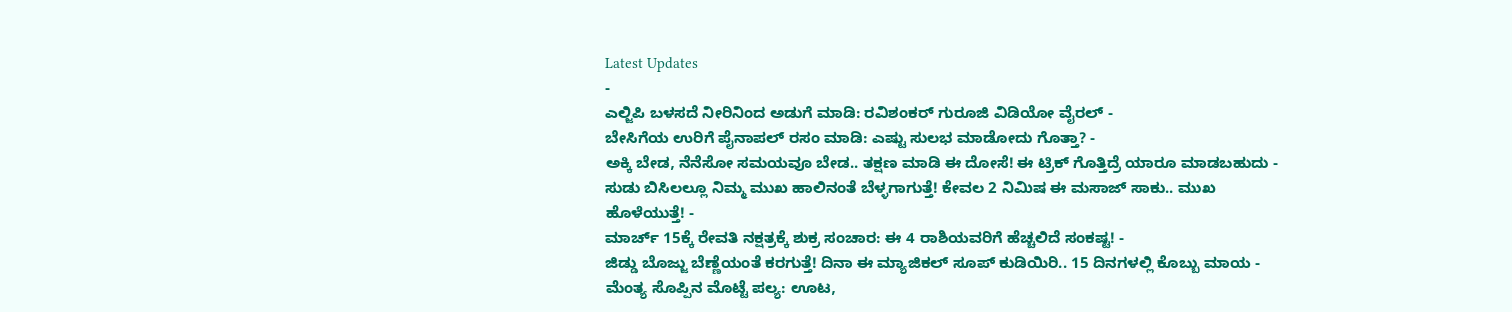Latest Updates
-
ಎಲ್ಜಿಪಿ ಬಳಸದೆ ನೀರಿನಿಂದ ಅಡುಗೆ ಮಾಡಿ: ರವಿಶಂಕರ್ ಗುರೂಜಿ ವಿಡಿಯೋ ವೈರಲ್ -
ಬೇಸಿಗೆಯ ಉರಿಗೆ ಪೈನಾಪಲ್ ರಸಂ ಮಾಡಿ: ಎಷ್ಟು ಸುಲಭ ಮಾಡೋದು ಗೊತ್ತಾ? -
ಅಕ್ಕಿ ಬೇಡ, ನೆನೆಸೋ ಸಮಯವೂ ಬೇಡ.. ತಕ್ಷಣ ಮಾಡಿ ಈ ದೋಸೆ! ಈ ಟ್ರಿಕ್ ಗೊತ್ತಿದ್ರೆ ಯಾರೂ ಮಾಡಬಹುದು -
ಸುಡು ಬಿಸಿಲಲ್ಲೂ ನಿಮ್ಮ ಮುಖ ಹಾಲಿನಂತೆ ಬೆಳ್ಳಗಾಗುತ್ತೆ! ಕೇವಲ 2 ನಿಮಿಷ ಈ ಮಸಾಜ್ ಸಾಕು.. ಮುಖ ಹೊಳೆಯುತ್ತೆ! -
ಮಾರ್ಚ್ 15ಕ್ಕೆ ರೇವತಿ ನಕ್ಷತ್ರಕ್ಕೆ ಶುಕ್ರ ಸಂಚಾರ: ಈ 4 ರಾಶಿಯವರಿಗೆ ಹೆಚ್ಚಲಿದೆ ಸಂಕಷ್ಟ! -
ಜಿಡ್ಡು ಬೊಜ್ಜು ಬೆಣ್ಣೆಯಂತೆ ಕರಗುತ್ತೆ! ದಿನಾ ಈ ಮ್ಯಾಜಿಕಲ್ ಸೂಪ್ ಕುಡಿಯಿರಿ.. 15 ದಿನಗಳಲ್ಲಿ ಕೊಬ್ಬು ಮಾಯ -
ಮೆಂತ್ಯ ಸೊಪ್ಪಿನ ಮೊಟ್ಟೆ ಪಲ್ಯ: ಊಟ,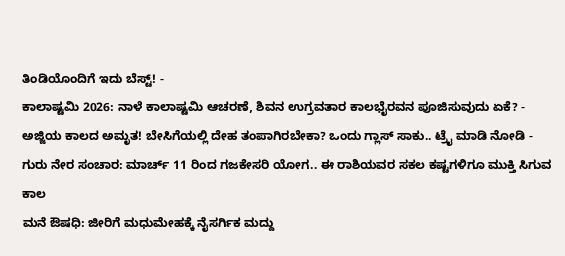ತಿಂಡಿಯೊಂದಿಗೆ ಇದು ಬೆಸ್ಟ್! -
ಕಾಲಾಷ್ಟಮಿ 2026: ನಾಳೆ ಕಾಲಾಷ್ಟಮಿ ಆಚರಣೆ, ಶಿವನ ಉಗ್ರವತಾರ ಕಾಲಭೈರವನ ಪೂಜಿಸುವುದು ಏಕೆ? -
ಅಜ್ಜಿಯ ಕಾಲದ ಅಮೃತ! ಬೇಸಿಗೆಯಲ್ಲಿ ದೇಹ ತಂಪಾಗಿರಬೇಕಾ? ಒಂದು ಗ್ಲಾಸ್ ಸಾಕು.. ಟ್ರೈ ಮಾಡಿ ನೋಡಿ -
ಗುರು ನೇರ ಸಂಚಾರ: ಮಾರ್ಚ್ 11 ರಿಂದ ಗಜಕೇಸರಿ ಯೋಗ.. ಈ ರಾಶಿಯವರ ಸಕಲ ಕಷ್ಟಗಳಿಗೂ ಮುಕ್ತಿ ಸಿಗುವ ಕಾಲ
ಮನೆ ಔಷಧಿ: ಜೀರಿಗೆ ಮಧುಮೇಹಕ್ಕೆ ನೈಸರ್ಗಿಕ ಮದ್ದು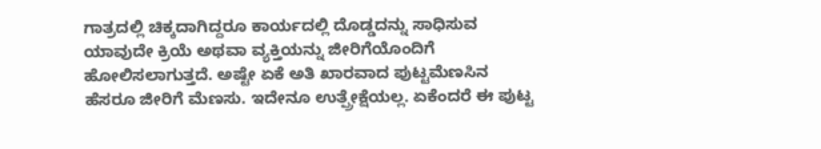ಗಾತ್ರದಲ್ಲಿ ಚಿಕ್ಕದಾಗಿದ್ದರೂ ಕಾರ್ಯದಲ್ಲಿ ದೊಡ್ಡದನ್ನು ಸಾಧಿಸುವ ಯಾವುದೇ ಕ್ರಿಯೆ ಅಥವಾ ವ್ಯಕ್ತಿಯನ್ನು ಜೀರಿಗೆಯೊಂದಿಗೆ ಹೋಲಿಸಲಾಗುತ್ತದೆ. ಅಷ್ಟೇ ಏಕೆ ಅತಿ ಖಾರವಾದ ಪುಟ್ಟಮೆಣಸಿನ ಹೆಸರೂ ಜೀರಿಗೆ ಮೆಣಸು. ಇದೇನೂ ಉತ್ಪ್ರೇಕ್ಷೆಯಲ್ಲ. ಏಕೆಂದರೆ ಈ ಪುಟ್ಟ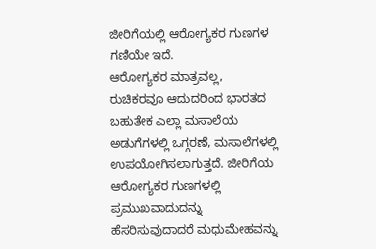ಜೀರಿಗೆಯಲ್ಲಿ ಆರೋಗ್ಯಕರ ಗುಣಗಳ ಗಣಿಯೇ ಇದೆ.
ಆರೋಗ್ಯಕರ ಮಾತ್ರವಲ್ಲ, ರುಚಿಕರವೂ ಆದುದರಿಂದ ಭಾರತದ ಬಹುತೇಕ ಎಲ್ಲಾ ಮಸಾಲೆಯ ಅಡುಗೆಗಳಲ್ಲಿ ಒಗ್ಗರಣೆ, ಮಸಾಲೆಗಳಲ್ಲಿ ಉಪಯೋಗಿಸಲಾಗುತ್ತದೆ. ಜೀರಿಗೆಯ ಆರೋಗ್ಯಕರ ಗುಣಗಳಲ್ಲಿ ಪ್ರಮುಖವಾದುದನ್ನು ಹೆಸರಿಸುವುದಾದರೆ ಮಧುಮೇಹವನ್ನು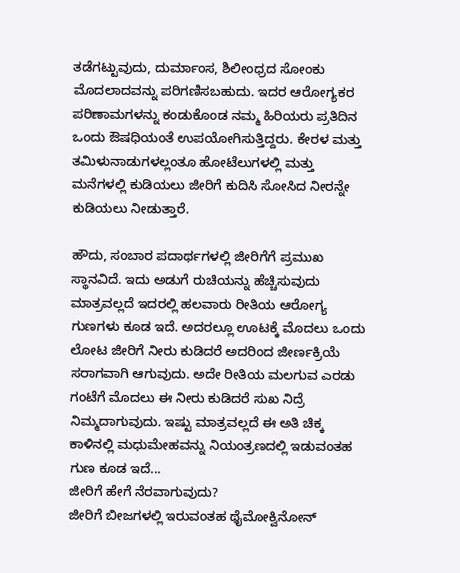ತಡೆಗಟ್ಟುವುದು, ದುರ್ಮಾಂಸ, ಶಿಲೀಂಧ್ರದ ಸೋಂಕು ಮೊದಲಾದವನ್ನು ಪರಿಗಣಿಸಬಹುದು. ಇದರ ಆರೋಗ್ಯಕರ ಪರಿಣಾಮಗಳನ್ನು ಕಂಡುಕೊಂಡ ನಮ್ಮ ಹಿರಿಯರು ಪ್ರತಿದಿನ ಒಂದು ಔಷಧಿಯಂತೆ ಉಪಯೋಗಿಸುತ್ತಿದ್ದರು. ಕೇರಳ ಮತ್ತು ತಮಿಳುನಾಡುಗಳಲ್ಲಂತೂ ಹೋಟೆಲುಗಳಲ್ಲಿ ಮತ್ತು ಮನೆಗಳಲ್ಲಿ ಕುಡಿಯಲು ಜೀರಿಗೆ ಕುದಿಸಿ ಸೋಸಿದ ನೀರನ್ನೇ ಕುಡಿಯಲು ನೀಡುತ್ತಾರೆ.

ಹೌದು, ಸಂಬಾರ ಪದಾರ್ಥಗಳಲ್ಲಿ ಜೀರಿಗೆಗೆ ಪ್ರಮುಖ ಸ್ಥಾನವಿದೆ. ಇದು ಅಡುಗೆ ರುಚಿಯನ್ನು ಹೆಚ್ಚಿಸುವುದು ಮಾತ್ರವಲ್ಲದೆ ಇದರಲ್ಲಿ ಹಲವಾರು ರೀತಿಯ ಆರೋಗ್ಯ ಗುಣಗಳು ಕೂಡ ಇದೆ. ಅದರಲ್ಲೂ ಊಟಕ್ಕೆ ಮೊದಲು ಒಂದು ಲೋಟ ಜೀರಿಗೆ ನೀರು ಕುಡಿದರೆ ಅದರಿಂದ ಜೀರ್ಣಕ್ರಿಯೆ ಸರಾಗವಾಗಿ ಆಗುವುದು. ಅದೇ ರೀತಿಯ ಮಲಗುವ ಎರಡು ಗಂಟೆಗೆ ಮೊದಲು ಈ ನೀರು ಕುಡಿದರೆ ಸುಖ ನಿದ್ರೆ ನಿಮ್ಮದಾಗುವುದು. ಇಷ್ಟು ಮಾತ್ರವಲ್ಲದೆ ಈ ಅತಿ ಚಿಕ್ಕ ಕಾಳಿನಲ್ಲಿ ಮಧುಮೇಹವನ್ನು ನಿಯಂತ್ರಣದಲ್ಲಿ ಇಡುವಂತಹ ಗುಣ ಕೂಡ ಇದೆ...
ಜೀರಿಗೆ ಹೇಗೆ ನೆರವಾಗುವುದು?
ಜೀರಿಗೆ ಬೀಜಗಳಲ್ಲಿ ಇರುವಂತಹ ಥೈಮೋಕ್ವಿನೋನ್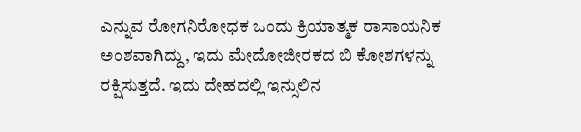ಎನ್ನುವ ರೋಗನಿರೋಧಕ ಒಂದು ಕ್ರಿಯಾತ್ಮಕ ರಾಸಾಯನಿಕ ಅಂಶವಾಗಿದ್ದು, ಇದು ಮೇದೋಜೀರಕದ ಬಿ ಕೋಶಗಳನ್ನು ರಕ್ಷಿಸುತ್ತದೆ. ಇದು ದೇಹದಲ್ಲಿ ಇನ್ಸುಲಿನ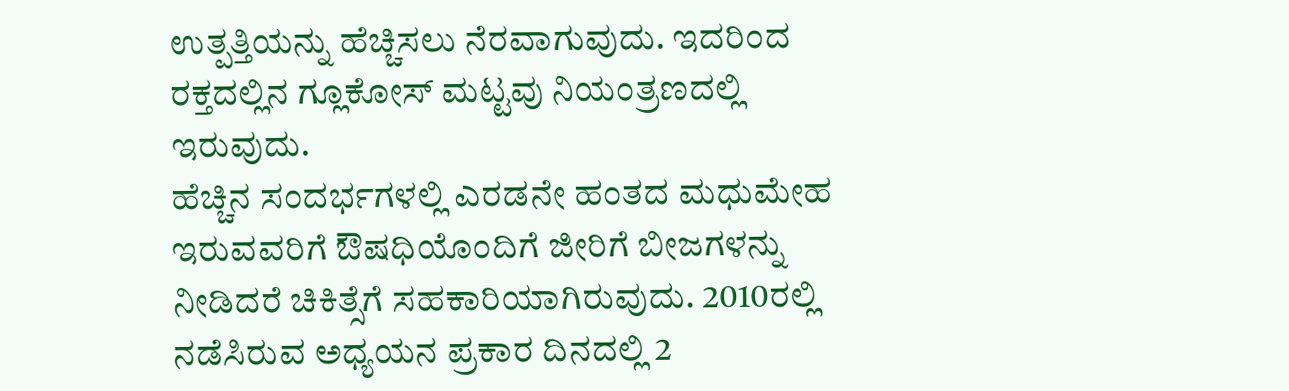ಉತ್ಪತ್ತಿಯನ್ನು ಹೆಚ್ಚಿಸಲು ನೆರವಾಗುವುದು. ಇದರಿಂದ ರಕ್ತದಲ್ಲಿನ ಗ್ಲೂಕೋಸ್ ಮಟ್ಟವು ನಿಯಂತ್ರಣದಲ್ಲಿ ಇರುವುದು.
ಹೆಚ್ಚಿನ ಸಂದರ್ಭಗಳಲ್ಲಿ ಎರಡನೇ ಹಂತದ ಮಧುಮೇಹ ಇರುವವರಿಗೆ ಔಷಧಿಯೊಂದಿಗೆ ಜೀರಿಗೆ ಬೀಜಗಳನ್ನು ನೀಡಿದರೆ ಚಿಕಿತ್ಸೆಗೆ ಸಹಕಾರಿಯಾಗಿರುವುದು. 2010ರಲ್ಲಿ ನಡೆಸಿರುವ ಅಧ್ಯಯನ ಪ್ರಕಾರ ದಿನದಲ್ಲಿ 2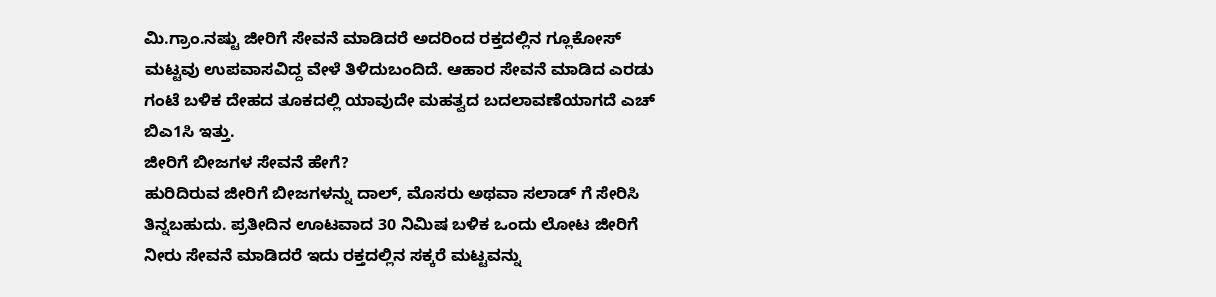ಮಿ.ಗ್ರಾಂ.ನಷ್ಟು ಜೀರಿಗೆ ಸೇವನೆ ಮಾಡಿದರೆ ಅದರಿಂದ ರಕ್ತದಲ್ಲಿನ ಗ್ಲೂಕೋಸ್ ಮಟ್ಟವು ಉಪವಾಸವಿದ್ದ ವೇಳೆ ತಿಳಿದುಬಂದಿದೆ. ಆಹಾರ ಸೇವನೆ ಮಾಡಿದ ಎರಡು ಗಂಟೆ ಬಳಿಕ ದೇಹದ ತೂಕದಲ್ಲಿ ಯಾವುದೇ ಮಹತ್ವದ ಬದಲಾವಣೆಯಾಗದೆ ಎಚ್ ಬಿಎ1ಸಿ ಇತ್ತು.
ಜೀರಿಗೆ ಬೀಜಗಳ ಸೇವನೆ ಹೇಗೆ?
ಹುರಿದಿರುವ ಜೀರಿಗೆ ಬೀಜಗಳನ್ನು ದಾಲ್, ಮೊಸರು ಅಥವಾ ಸಲಾಡ್ ಗೆ ಸೇರಿಸಿ ತಿನ್ನಬಹುದು. ಪ್ರತೀದಿನ ಊಟವಾದ 30 ನಿಮಿಷ ಬಳಿಕ ಒಂದು ಲೋಟ ಜೀರಿಗೆ ನೀರು ಸೇವನೆ ಮಾಡಿದರೆ ಇದು ರಕ್ತದಲ್ಲಿನ ಸಕ್ಕರೆ ಮಟ್ಟವನ್ನು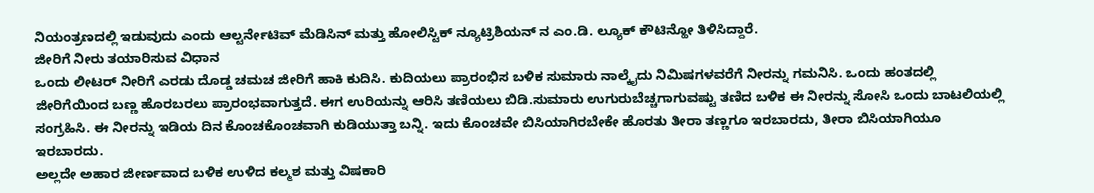ನಿಯಂತ್ರಣದಲ್ಲಿ ಇಡುವುದು ಎಂದು ಆಲ್ಟರ್ನೇಟಿವ್ ಮೆಡಿಸಿನ್ ಮತ್ತು ಹೋಲಿಸ್ಟಿಕ್ ನ್ಯೂಟ್ರಿಶಿಯನ್ ನ ಎಂ.ಡಿ. ಲ್ಯೂಕ್ ಕೌಟಿನ್ಹೋ ತಿಳಿಸಿದ್ದಾರೆ.
ಜೀರಿಗೆ ನೀರು ತಯಾರಿಸುವ ವಿಧಾನ
ಒಂದು ಲೀಟರ್ ನೀರಿಗೆ ಎರಡು ದೊಡ್ಡ ಚಮಚ ಜೀರಿಗೆ ಹಾಕಿ ಕುದಿಸಿ. ಕುದಿಯಲು ಪ್ರಾರಂಭಿಸ ಬಳಿಕ ಸುಮಾರು ನಾಲ್ಕೈದು ನಿಮಿಷಗಳವರೆಗೆ ನೀರನ್ನು ಗಮನಿಸಿ. ಒಂದು ಹಂತದಲ್ಲಿ ಜೀರಿಗೆಯಿಂದ ಬಣ್ಣ ಹೊರಬರಲು ಪ್ರಾರಂಭವಾಗುತ್ತದೆ. ಈಗ ಉರಿಯನ್ನು ಆರಿಸಿ ತಣಿಯಲು ಬಿಡಿ.ಸುಮಾರು ಉಗುರುಬೆಚ್ಚಗಾಗುವಷ್ಟು ತಣಿದ ಬಳಿಕ ಈ ನೀರನ್ನು ಸೋಸಿ ಒಂದು ಬಾಟಲಿಯಲ್ಲಿ ಸಂಗ್ರಹಿಸಿ. ಈ ನೀರನ್ನು ಇಡಿಯ ದಿನ ಕೊಂಚಕೊಂಚವಾಗಿ ಕುಡಿಯುತ್ತಾ ಬನ್ನಿ. ಇದು ಕೊಂಚವೇ ಬಿಸಿಯಾಗಿರಬೇಕೇ ಹೊರತು ತೀರಾ ತಣ್ಣಗೂ ಇರಬಾರದು, ತೀರಾ ಬಿಸಿಯಾಗಿಯೂ ಇರಬಾರದು.
ಅಲ್ಲದೇ ಅಹಾರ ಜೀರ್ಣವಾದ ಬಳಿಕ ಉಳಿದ ಕಲ್ಮಶ ಮತ್ತು ವಿಷಕಾರಿ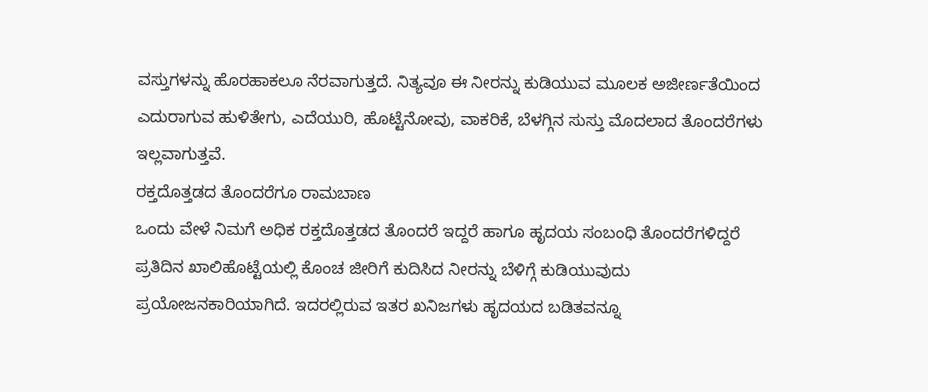ವಸ್ತುಗಳನ್ನು ಹೊರಹಾಕಲೂ ನೆರವಾಗುತ್ತದೆ. ನಿತ್ಯವೂ ಈ ನೀರನ್ನು ಕುಡಿಯುವ ಮೂಲಕ ಅಜೀರ್ಣತೆಯಿಂದ ಎದುರಾಗುವ ಹುಳಿತೇಗು, ಎದೆಯುರಿ, ಹೊಟ್ಟೆನೋವು, ವಾಕರಿಕೆ, ಬೆಳಗ್ಗಿನ ಸುಸ್ತು ಮೊದಲಾದ ತೊಂದರೆಗಳು ಇಲ್ಲವಾಗುತ್ತವೆ.
ರಕ್ತದೊತ್ತಡದ ತೊಂದರೆಗೂ ರಾಮಬಾಣ
ಒಂದು ವೇಳೆ ನಿಮಗೆ ಅಧಿಕ ರಕ್ತದೊತ್ತಡದ ತೊಂದರೆ ಇದ್ದರೆ ಹಾಗೂ ಹೃದಯ ಸಂಬಂಧಿ ತೊಂದರೆಗಳಿದ್ದರೆ ಪ್ರತಿದಿನ ಖಾಲಿಹೊಟ್ಟೆಯಲ್ಲಿ ಕೊಂಚ ಜೀರಿಗೆ ಕುದಿಸಿದ ನೀರನ್ನು ಬೆಳಿಗ್ಗೆ ಕುಡಿಯುವುದು ಪ್ರಯೋಜನಕಾರಿಯಾಗಿದೆ. ಇದರಲ್ಲಿರುವ ಇತರ ಖನಿಜಗಳು ಹೃದಯದ ಬಡಿತವನ್ನೂ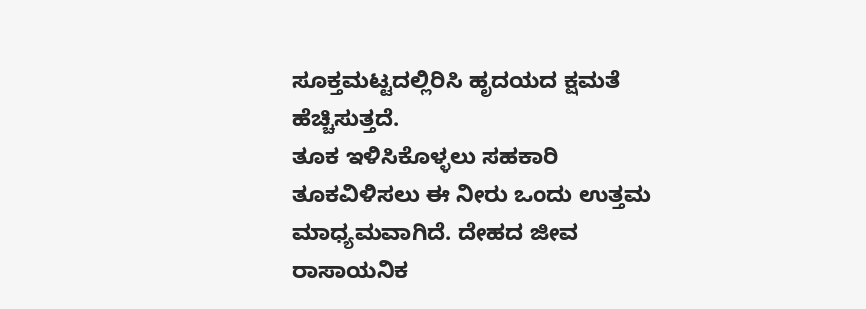ಸೂಕ್ತಮಟ್ಟದಲ್ಲಿರಿಸಿ ಹೃದಯದ ಕ್ಷಮತೆ ಹೆಚ್ಚಿಸುತ್ತದೆ.
ತೂಕ ಇಳಿಸಿಕೊಳ್ಳಲು ಸಹಕಾರಿ
ತೂಕವಿಳಿಸಲು ಈ ನೀರು ಒಂದು ಉತ್ತಮ ಮಾಧ್ಯಮವಾಗಿದೆ. ದೇಹದ ಜೀವ ರಾಸಾಯನಿಕ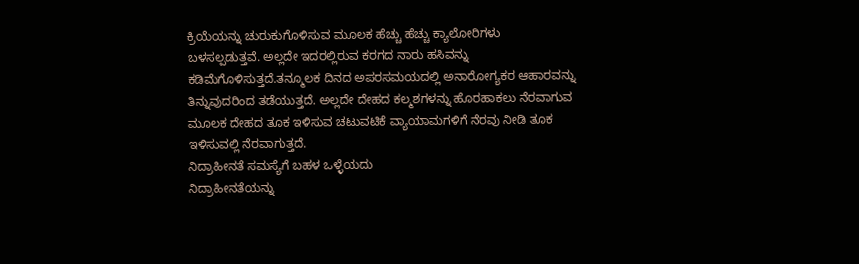ಕ್ರಿಯೆಯನ್ನು ಚುರುಕುಗೊಳಿಸುವ ಮೂಲಕ ಹೆಚ್ಚು ಹೆಚ್ಚು ಕ್ಯಾಲೋರಿಗಳು ಬಳಸಲ್ಪಡುತ್ತವೆ. ಅಲ್ಲದೇ ಇದರಲ್ಲಿರುವ ಕರಗದ ನಾರು ಹಸಿವನ್ನು ಕಡಿಮೆಗೊಳಿಸುತ್ತದೆ.ತನ್ಮೂಲಕ ದಿನದ ಅಪರಸಮಯದಲ್ಲಿ ಅನಾರೋಗ್ಯಕರ ಆಹಾರವನ್ನು ತಿನ್ನುವುದರಿಂದ ತಡೆಯುತ್ತದೆ. ಅಲ್ಲದೇ ದೇಹದ ಕಲ್ಮಶಗಳನ್ನು ಹೊರಹಾಕಲು ನೆರವಾಗುವ ಮೂಲಕ ದೇಹದ ತೂಕ ಇಳಿಸುವ ಚಟುವಟಿಕೆ ವ್ಯಾಯಾಮಗಳಿಗೆ ನೆರವು ನೀಡಿ ತೂಕ ಇಳಿಸುವಲ್ಲಿ ನೆರವಾಗುತ್ತದೆ.
ನಿದ್ರಾಹೀನತೆ ಸಮಸ್ಯೆಗೆ ಬಹಳ ಒಳ್ಳೆಯದು
ನಿದ್ರಾಹೀನತೆಯನ್ನು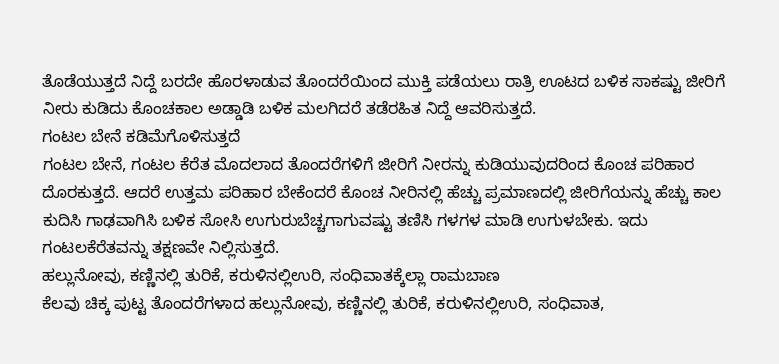ತೊಡೆಯುತ್ತದೆ ನಿದ್ದೆ ಬರದೇ ಹೊರಳಾಡುವ ತೊಂದರೆಯಿಂದ ಮುಕ್ತಿ ಪಡೆಯಲು ರಾತ್ರಿ ಊಟದ ಬಳಿಕ ಸಾಕಷ್ಟು ಜೀರಿಗೆ ನೀರು ಕುಡಿದು ಕೊಂಚಕಾಲ ಅಡ್ಡಾಡಿ ಬಳಿಕ ಮಲಗಿದರೆ ತಡೆರಹಿತ ನಿದ್ದೆ ಆವರಿಸುತ್ತದೆ.
ಗಂಟಲ ಬೇನೆ ಕಡಿಮೆಗೊಳಿಸುತ್ತದೆ
ಗಂಟಲ ಬೇನೆ, ಗಂಟಲ ಕೆರೆತ ಮೊದಲಾದ ತೊಂದರೆಗಳಿಗೆ ಜೀರಿಗೆ ನೀರನ್ನು ಕುಡಿಯುವುದರಿಂದ ಕೊಂಚ ಪರಿಹಾರ ದೊರಕುತ್ತದೆ. ಆದರೆ ಉತ್ತಮ ಪರಿಹಾರ ಬೇಕೆಂದರೆ ಕೊಂಚ ನೀರಿನಲ್ಲಿ ಹೆಚ್ಚು ಪ್ರಮಾಣದಲ್ಲಿ ಜೀರಿಗೆಯನ್ನು ಹೆಚ್ಚು ಕಾಲ ಕುದಿಸಿ ಗಾಢವಾಗಿಸಿ ಬಳಿಕ ಸೋಸಿ ಉಗುರುಬೆಚ್ಚಗಾಗುವಷ್ಟು ತಣಿಸಿ ಗಳಗಳ ಮಾಡಿ ಉಗುಳಬೇಕು. ಇದು ಗಂಟಲಕೆರೆತವನ್ನು ತಕ್ಷಣವೇ ನಿಲ್ಲಿಸುತ್ತದೆ.
ಹಲ್ಲುನೋವು, ಕಣ್ಣಿನಲ್ಲಿ ತುರಿಕೆ, ಕರುಳಿನಲ್ಲಿಉರಿ, ಸಂಧಿವಾತಕ್ಕೆಲ್ಲಾ ರಾಮಬಾಣ
ಕೆಲವು ಚಿಕ್ಕ ಪುಟ್ಟ ತೊಂದರೆಗಳಾದ ಹಲ್ಲುನೋವು, ಕಣ್ಣಿನಲ್ಲಿ ತುರಿಕೆ, ಕರುಳಿನಲ್ಲಿಉರಿ, ಸಂಧಿವಾತ,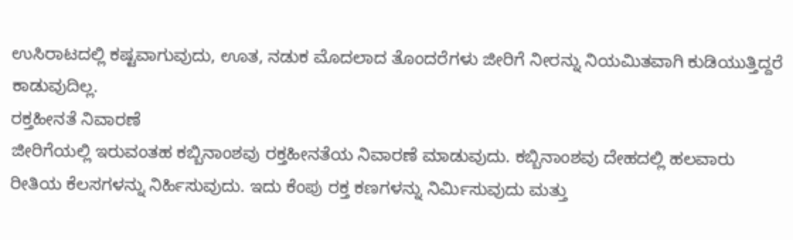ಉಸಿರಾಟದಲ್ಲಿ ಕಷ್ಟವಾಗುವುದು, ಊತ, ನಡುಕ ಮೊದಲಾದ ತೊಂದರೆಗಳು ಜೀರಿಗೆ ನೀರನ್ನು ನಿಯಮಿತವಾಗಿ ಕುಡಿಯುತ್ತಿದ್ದರೆ ಕಾಡುವುದಿಲ್ಲ.
ರಕ್ತಹೀನತೆ ನಿವಾರಣೆ
ಜೀರಿಗೆಯಲ್ಲಿ ಇರುವಂತಹ ಕಬ್ಬಿನಾಂಶವು ರಕ್ತಹೀನತೆಯ ನಿವಾರಣೆ ಮಾಡುವುದು. ಕಬ್ಬಿನಾಂಶವು ದೇಹದಲ್ಲಿ ಹಲವಾರು ರೀತಿಯ ಕೆಲಸಗಳನ್ನು ನಿರ್ಹಿಸುವುದು. ಇದು ಕೆಂಪು ರಕ್ತ ಕಣಗಳನ್ನು ನಿರ್ಮಿಸುವುದು ಮತ್ತು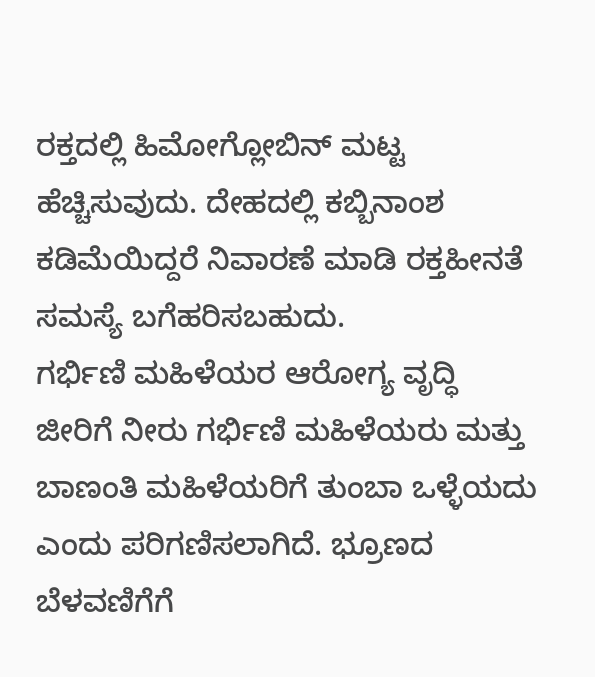ರಕ್ತದಲ್ಲಿ ಹಿಮೋಗ್ಲೋಬಿನ್ ಮಟ್ಟ ಹೆಚ್ಚಿಸುವುದು. ದೇಹದಲ್ಲಿ ಕಬ್ಬಿನಾಂಶ ಕಡಿಮೆಯಿದ್ದರೆ ನಿವಾರಣೆ ಮಾಡಿ ರಕ್ತಹೀನತೆ ಸಮಸ್ಯೆ ಬಗೆಹರಿಸಬಹುದು.
ಗರ್ಭಿಣಿ ಮಹಿಳೆಯರ ಆರೋಗ್ಯ ವೃದ್ಧಿ
ಜೀರಿಗೆ ನೀರು ಗರ್ಭಿಣಿ ಮಹಿಳೆಯರು ಮತ್ತು ಬಾಣಂತಿ ಮಹಿಳೆಯರಿಗೆ ತುಂಬಾ ಒಳ್ಳೆಯದು ಎಂದು ಪರಿಗಣಿಸಲಾಗಿದೆ. ಭ್ರೂಣದ ಬೆಳವಣಿಗೆಗೆ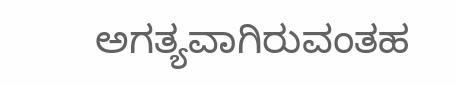ಅಗತ್ಯವಾಗಿರುವಂತಹ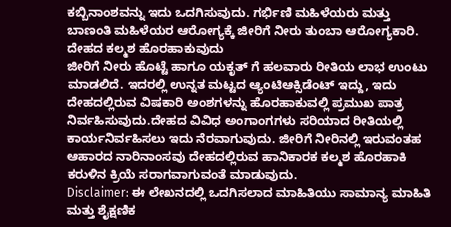ಕಬ್ಬಿನಾಂಶವನ್ನು ಇದು ಒದಗಿಸುವುದು. ಗರ್ಭಿಣಿ ಮಹಿಳೆಯರು ಮತ್ತು ಬಾಣಂತಿ ಮಹಿಳೆಯರ ಆರೋಗ್ಯಕ್ಕೆ ಜೀರಿಗೆ ನೀರು ತುಂಬಾ ಆರೋಗ್ಯಕಾರಿ.
ದೇಹದ ಕಲ್ಮಶ ಹೊರಹಾಕುವುದು
ಜೀರಿಗೆ ನೀರು ಹೊಟ್ಟೆ ಹಾಗೂ ಯಕೃತ್ ಗೆ ಹಲವಾರು ರೀತಿಯ ಲಾಭ ಉಂಟು ಮಾಡಲಿದೆ. ಇದರಲ್ಲಿ ಉನ್ನತ ಮಟ್ಟದ ಆ್ಯಂಟಿಆಕ್ಸಿಡೆಂಟ್ ಇದ್ದು, ಇದು ದೇಹದಲ್ಲಿರುವ ವಿಷಕಾರಿ ಅಂಶಗಳನ್ನು ಹೊರಹಾಕುವಲ್ಲಿ ಪ್ರಮುಖ ಪಾತ್ರ ನಿರ್ವಹಿಸುವುದು.ದೇಹದ ವಿವಿಧ ಅಂಗಾಂಗಗಳು ಸರಿಯಾದ ರೀತಿಯಲ್ಲಿ ಕಾರ್ಯನಿರ್ವಹಿಸಲು ಇದು ನೆರವಾಗುವುದು. ಜೀರಿಗೆ ನೀರಿನಲ್ಲಿ ಇರುವಂತಹ ಆಹಾರದ ನಾರಿನಾಂಸವು ದೇಹದಲ್ಲಿರುವ ಹಾನಿಕಾರಕ ಕಲ್ಮಶ ಹೊರಹಾಕಿ ಕರುಳಿನ ಕ್ರಿಯೆ ಸರಾಗವಾಗುವಂತೆ ಮಾಡುವುದು.
Disclaimer: ಈ ಲೇಖನದಲ್ಲಿ ಒದಗಿಸಲಾದ ಮಾಹಿತಿಯು ಸಾಮಾನ್ಯ ಮಾಹಿತಿ ಮತ್ತು ಶೈಕ್ಷಣಿಕ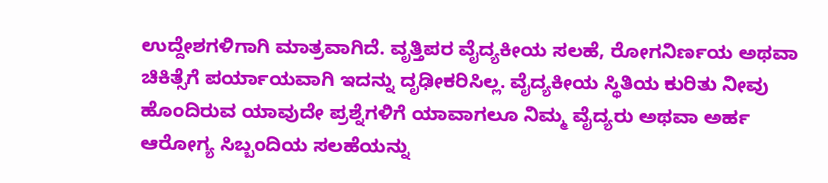ಉದ್ದೇಶಗಳಿಗಾಗಿ ಮಾತ್ರವಾಗಿದೆ. ವೃತ್ತಿಪರ ವೈದ್ಯಕೀಯ ಸಲಹೆ, ರೋಗನಿರ್ಣಯ ಅಥವಾ ಚಿಕಿತ್ಸೆಗೆ ಪರ್ಯಾಯವಾಗಿ ಇದನ್ನು ದೃಢೀಕರಿಸಿಲ್ಲ. ವೈದ್ಯಕೀಯ ಸ್ಥಿತಿಯ ಕುರಿತು ನೀವು ಹೊಂದಿರುವ ಯಾವುದೇ ಪ್ರಶ್ನೆಗಳಿಗೆ ಯಾವಾಗಲೂ ನಿಮ್ಮ ವೈದ್ಯರು ಅಥವಾ ಅರ್ಹ ಆರೋಗ್ಯ ಸಿಬ್ಬಂದಿಯ ಸಲಹೆಯನ್ನು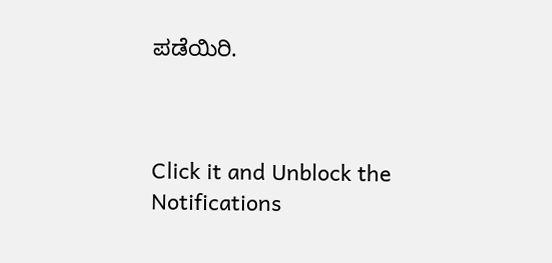ಪಡೆಯಿರಿ.



Click it and Unblock the Notifications